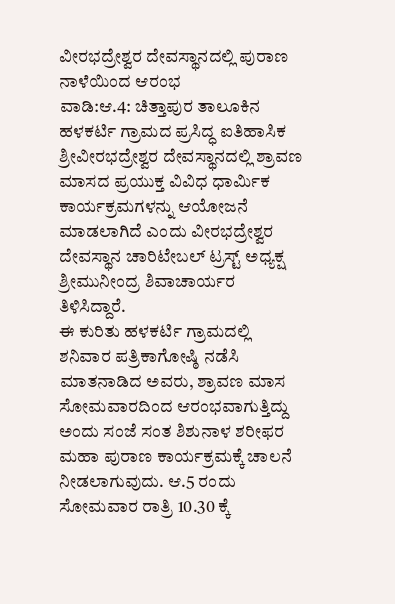ವೀರಭದ್ರೇಶ್ವರ ದೇವಸ್ಥಾನದಲ್ಲಿ ಪುರಾಣ ನಾಳೆಯಿಂದ ಆರಂಭ
ವಾಡಿ:ಆ.4: ಚಿತ್ತಾಪುರ ತಾಲೂಕಿನ ಹಳಕರ್ಟಿ ಗ್ರಾಮದ ಪ್ರಸಿದ್ಧ ಐತಿಹಾಸಿಕ ಶ್ರೀವೀರಭದ್ರೇಶ್ವರ ದೇವಸ್ಥಾನದಲ್ಲಿ ಶ್ರಾವಣ ಮಾಸದ ಪ್ರಯುಕ್ತ ವಿವಿಧ ಧಾರ್ಮಿಕ ಕಾರ್ಯಕ್ರಮಗಳನ್ನು ಆಯೋಜನೆ ಮಾಡಲಾಗಿದೆ ಎಂದು ವೀರಭದ್ರೇಶ್ವರ ದೇವಸ್ಥಾನ ಚಾರಿಟೇಬಲ್ ಟ್ರಸ್ಟ್ ಅಧ್ಯಕ್ಷ ಶ್ರೀಮುನೀಂದ್ರ ಶಿವಾಚಾರ್ಯರ ತಿಳಿಸಿದ್ದಾರೆ.
ಈ ಕುರಿತು ಹಳಕರ್ಟಿ ಗ್ರಾಮದಲ್ಲಿ ಶನಿವಾರ ಪತ್ರಿಕಾಗೋಷ್ಠಿ ನಡೆಸಿ ಮಾತನಾಡಿದ ಅವರು, ಶ್ರಾವಣ ಮಾಸ ಸೋಮವಾರದಿಂದ ಆರಂಭವಾಗುತ್ತಿದ್ದು ಅಂದು ಸಂಜೆ ಸಂತ ಶಿಶುನಾಳ ಶರೀಫರ ಮಹಾ ಪುರಾಣ ಕಾರ್ಯಕ್ರಮಕ್ಕೆ ಚಾಲನೆ ನೀಡಲಾಗುವುದು. ಆ.5 ರಂದು ಸೋಮವಾರ ರಾತ್ರಿ 10.30 ಕ್ಕೆ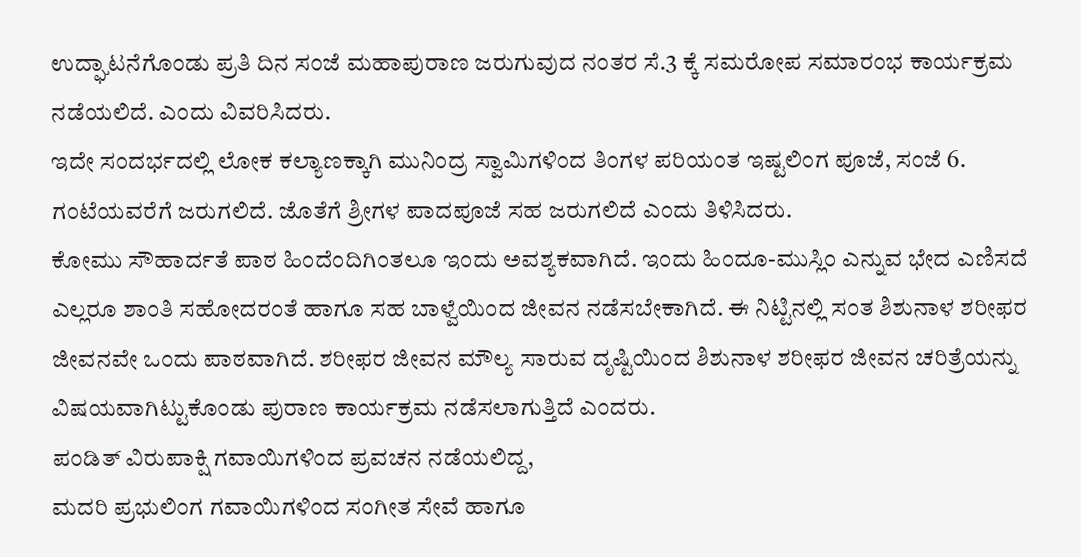ಉದ್ಘಾಟನೆಗೊಂಡು ಪ್ರತಿ ದಿನ ಸಂಜೆ ಮಹಾಪುರಾಣ ಜರುಗುವುದ ನಂತರ ಸೆ.3 ಕ್ಕೆ ಸಮರೋಪ ಸಮಾರಂಭ ಕಾರ್ಯಕ್ರಮ ನಡೆಯಲಿದೆ. ಎಂದು ವಿವರಿಸಿದರು.
ಇದೇ ಸಂದರ್ಭದಲ್ಲಿ ಲೋಕ ಕಲ್ಯಾಣಕ್ಕಾಗಿ ಮುನಿಂದ್ರ ಸ್ವಾಮಿಗಳಿಂದ ತಿಂಗಳ ಪರಿಯಂತ ಇಷ್ಟಲಿಂಗ ಪೂಜೆ, ಸಂಜೆ 6. ಗಂಟೆಯವರೆಗೆ ಜರುಗಲಿದೆ. ಜೊತೆಗೆ ಶ್ರೀಗಳ ಪಾದಪೂಜೆ ಸಹ ಜರುಗಲಿದೆ ಎಂದು ತಿಳಿಸಿದರು.
ಕೋಮು ಸೌಹಾರ್ದತೆ ಪಾಠ ಹಿಂದೆಂದಿಗಿಂತಲೂ ಇಂದು ಅವಶ್ಯಕವಾಗಿದೆ. ಇಂದು ಹಿಂದೂ-ಮುಸ್ಲಿಂ ಎನ್ನುವ ಭೇದ ಎಣಿಸದೆ ಎಲ್ಲರೂ ಶಾಂತಿ ಸಹೋದರಂತೆ ಹಾಗೂ ಸಹ ಬಾಳ್ವೆಯಿಂದ ಜೀವನ ನಡೆಸಬೇಕಾಗಿದೆ. ಈ ನಿಟ್ಟಿನಲ್ಲಿ ಸಂತ ಶಿಶುನಾಳ ಶರೀಫರ ಜೀವನವೇ ಒಂದು ಪಾಠವಾಗಿದೆ. ಶರೀಫರ ಜೀವನ ಮೌಲ್ಯ ಸಾರುವ ದೃಷ್ಟಿಯಿಂದ ಶಿಶುನಾಳ ಶರೀಫರ ಜೀವನ ಚರಿತ್ರೆಯನ್ನು ವಿಷಯವಾಗಿಟ್ಟುಕೊಂಡು ಪುರಾಣ ಕಾರ್ಯಕ್ರಮ ನಡೆಸಲಾಗುತ್ತಿದೆ ಎಂದರು.
ಪಂಡಿತ್ ವಿರುಪಾಕ್ಷಿ ಗವಾಯಿಗಳಿಂದ ಪ್ರವಚನ ನಡೆಯಲಿದ್ದ,
ಮದರಿ ಪ್ರಭುಲಿಂಗ ಗವಾಯಿಗಳಿಂದ ಸಂಗೀತ ಸೇವೆ ಹಾಗೂ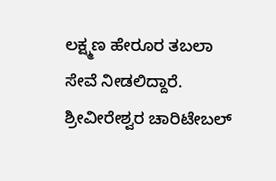ಲಕ್ಷ್ಮಣ ಹೇರೂರ ತಬಲಾ ಸೇವೆ ನೀಡಲಿದ್ದಾರೆ. ಶ್ರೀವೀರೇಶ್ವರ ಚಾರಿಟೇಬಲ್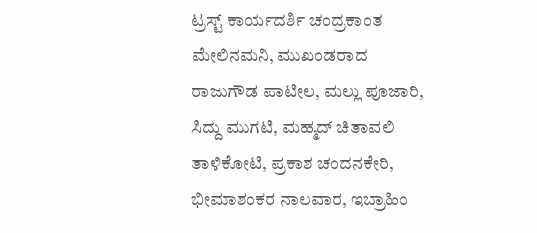ಟ್ರಸ್ಟ್ ಕಾರ್ಯದರ್ಶಿ ಚಂದ್ರಕಾಂತ ಮೇಲಿನಮನಿ, ಮುಖಂಡರಾದ ರಾಜುಗೌಡ ಪಾಟೀಲ, ಮಲ್ಲು ಪೂಜಾರಿ, ಸಿದ್ದು ಮುಗಟಿ, ಮಹ್ಮದ್ ಚಿತಾವಲಿ ತಾಳಿಕೋಟಿ, ಪ್ರಕಾಶ ಚಂದನಕೇರಿ, ಭೀಮಾಶಂಕರ ನಾಲವಾರ, ಇಬ್ರಾಹಿಂ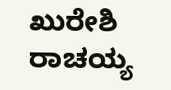ಖುರೇಶಿ ರಾಚಯ್ಯ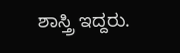ಶಾಸ್ತ್ರಿ ಇದ್ದರು.